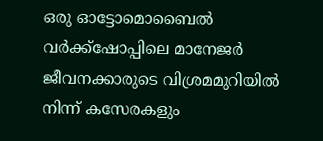ഒരു ഓട്ടോമൊബൈൽ വർക്ക്ഷോപ്പിലെ മാനേജർ ജീവനക്കാരുടെ വിശ്രമമുറിയിൽ നിന്ന് കസേരകളും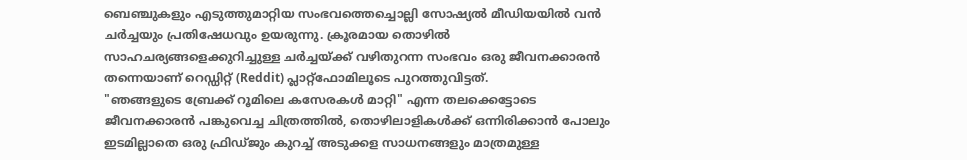ബെഞ്ചുകളും എടുത്തുമാറ്റിയ സംഭവത്തെച്ചൊല്ലി സോഷ്യൽ മീഡിയയിൽ വൻ ചർച്ചയും പ്രതിഷേധവും ഉയരുന്നു. ക്രൂരമായ തൊഴിൽ സാഹചര്യങ്ങളെക്കുറിച്ചുള്ള ചർച്ചയ്ക്ക് വഴിതുറന്ന സംഭവം ഒരു ജീവനക്കാരൻ തന്നെയാണ് റെഡ്ഡിറ്റ് (Reddit) പ്ലാറ്റ്ഫോമിലൂടെ പുറത്തുവിട്ടത്.
"ഞങ്ങളുടെ ബ്രേക്ക് റൂമിലെ കസേരകൾ മാറ്റി" എന്ന തലക്കെട്ടോടെ ജീവനക്കാരൻ പങ്കുവെച്ച ചിത്രത്തിൽ, തൊഴിലാളികൾക്ക് ഒന്നിരിക്കാൻ പോലും ഇടമില്ലാതെ ഒരു ഫ്രിഡ്ജും കുറച്ച് അടുക്കള സാധനങ്ങളും മാത്രമുള്ള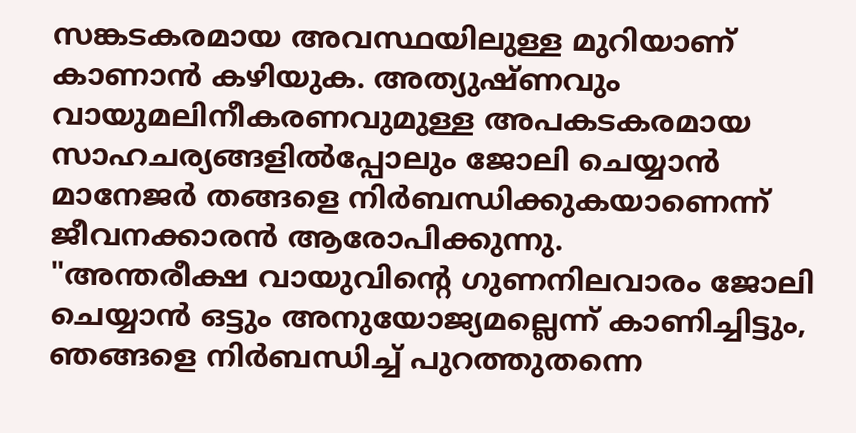സങ്കടകരമായ അവസ്ഥയിലുള്ള മുറിയാണ് കാണാൻ കഴിയുക. അത്യുഷ്ണവും വായുമലിനീകരണവുമുള്ള അപകടകരമായ സാഹചര്യങ്ങളിൽപ്പോലും ജോലി ചെയ്യാൻ മാനേജർ തങ്ങളെ നിർബന്ധിക്കുകയാണെന്ന് ജീവനക്കാരൻ ആരോപിക്കുന്നു.
"അന്തരീക്ഷ വായുവിന്റെ ഗുണനിലവാരം ജോലി ചെയ്യാൻ ഒട്ടും അനുയോജ്യമല്ലെന്ന് കാണിച്ചിട്ടും, ഞങ്ങളെ നിർബന്ധിച്ച് പുറത്തുതന്നെ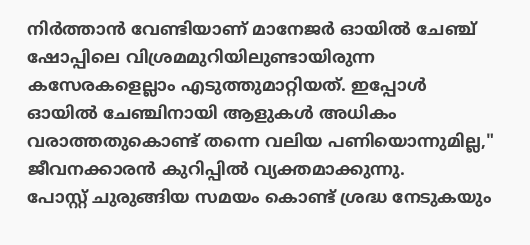നിർത്താൻ വേണ്ടിയാണ് മാനേജർ ഓയിൽ ചേഞ്ച് ഷോപ്പിലെ വിശ്രമമുറിയിലുണ്ടായിരുന്ന കസേരകളെല്ലാം എടുത്തുമാറ്റിയത്. ഇപ്പോൾ ഓയിൽ ചേഞ്ചിനായി ആളുകൾ അധികം വരാത്തതുകൊണ്ട് തന്നെ വലിയ പണിയൊന്നുമില്ല," ജീവനക്കാരൻ കുറിപ്പിൽ വ്യക്തമാക്കുന്നു.
പോസ്റ്റ് ചുരുങ്ങിയ സമയം കൊണ്ട് ശ്രദ്ധ നേടുകയും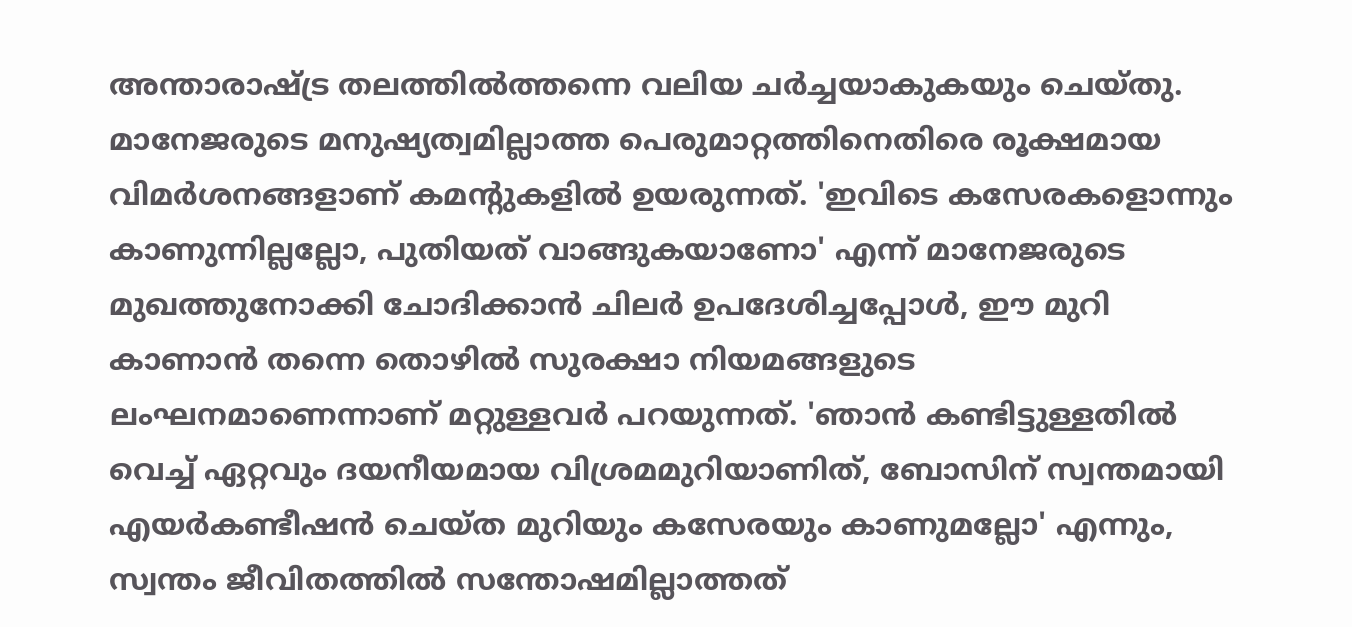അന്താരാഷ്ട്ര തലത്തിൽത്തന്നെ വലിയ ചർച്ചയാകുകയും ചെയ്തു. മാനേജരുടെ മനുഷ്യത്വമില്ലാത്ത പെരുമാറ്റത്തിനെതിരെ രൂക്ഷമായ വിമർശനങ്ങളാണ് കമന്റുകളിൽ ഉയരുന്നത്. 'ഇവിടെ കസേരകളൊന്നും കാണുന്നില്ലല്ലോ, പുതിയത് വാങ്ങുകയാണോ' എന്ന് മാനേജരുടെ മുഖത്തുനോക്കി ചോദിക്കാൻ ചിലർ ഉപദേശിച്ചപ്പോൾ, ഈ മുറി കാണാൻ തന്നെ തൊഴിൽ സുരക്ഷാ നിയമങ്ങളുടെ ലംഘനമാണെന്നാണ് മറ്റുള്ളവർ പറയുന്നത്. 'ഞാൻ കണ്ടിട്ടുള്ളതിൽ വെച്ച് ഏറ്റവും ദയനീയമായ വിശ്രമമുറിയാണിത്, ബോസിന് സ്വന്തമായി എയർകണ്ടീഷൻ ചെയ്ത മുറിയും കസേരയും കാണുമല്ലോ' എന്നും, സ്വന്തം ജീവിതത്തിൽ സന്തോഷമില്ലാത്തത്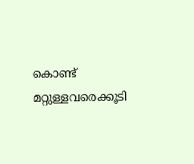കൊണ്ട് മറ്റുള്ളവരെക്കൂടി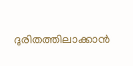ദുരിതത്തിലാക്കാൻ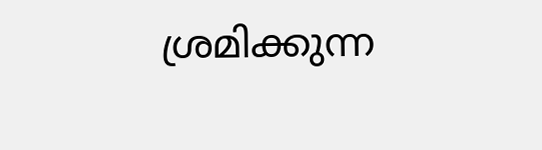ശ്രമിക്കുന്ന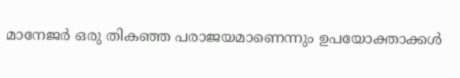മാനേജർ ഒരു തികഞ്ഞ പരാജയമാണെന്നും ഉപയോക്താക്കൾ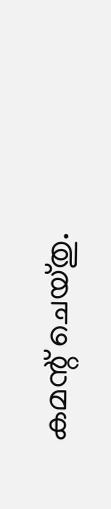കമന്റ് ചെയ്തു.